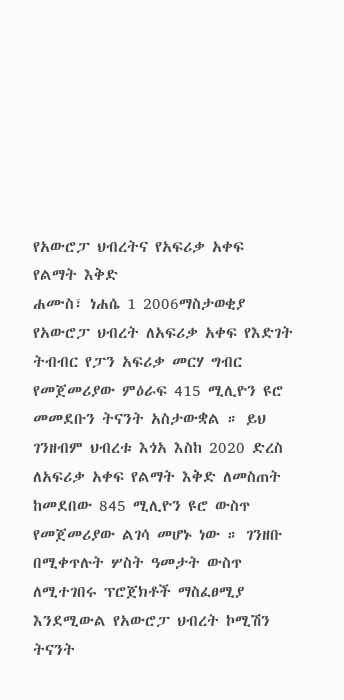የአውሮፓ ህብረትና የአፍሪቃ አቀፍ የልማት እቅድ
ሐሙስ፣ ነሐሴ 1 2006ማስታወቂያ
የአውሮፓ ህብረት ለአፍሪቃ አቀፍ የእድገት ትብብር የፓን አፍሪቃ መርሃ ግብር የመጀመሪያው ምዕራፍ 415 ሚሊዮን ዩሮ መመደቡን ትናንት አስታውቋል ። ይህ ገንዘብም ህብረቱ እጎአ እስከ 2020 ድረስ ለአፍሪቃ አቀፍ የልማት እቅድ ለመስጠት ከመደበው 845 ሚሊዮን ዩሮ ውስጥ የመጀመሪያው ልገሳ መሆኑ ነው ። ገንዘቡ በሚቀጥሉት ሦስት ዓመታት ውስጥ ለሚተገበሩ ፕሮጀክቶች ማስፈፀሚያ እንደሚውል የአውሮፓ ህብረት ኮሚሽን ትናንት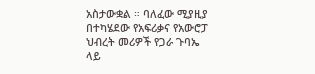አስታውቋል ። ባለፈው ሚያዚያ በተካሄደው የአፍሪቃና የአውሮፓ ህብረት መሪዎች የጋራ ጉባኤ ላይ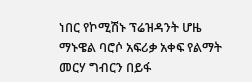ነበር የኮሚሽኑ ፕሬዝዳንት ሆዜ ማኑዌል ባሮሶ አፍሪቃ አቀፍ የልማት መርሃ ግብርን በይፋ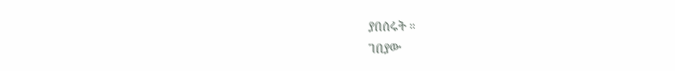ያበሰሩት ።
ገበያው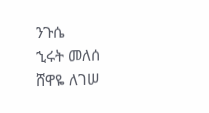ንጉሴ
ኂሩት መለሰ
ሸዋዬ ለገሠ